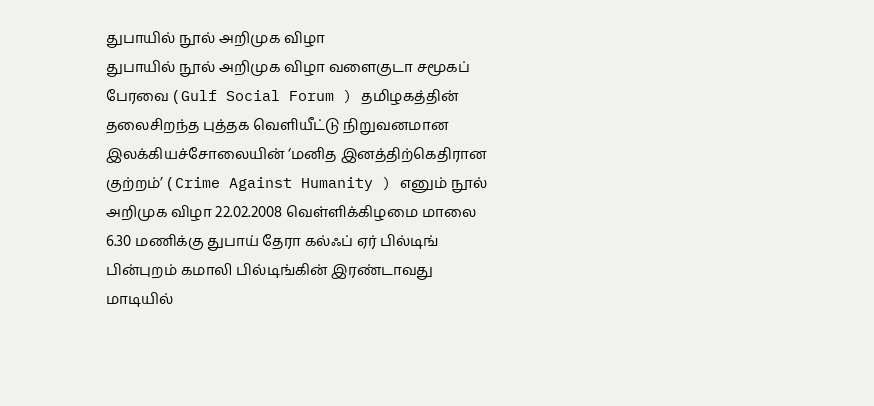துபாயில் நூல் அறிமுக விழா
துபாயில் நூல் அறிமுக விழா வளைகுடா சமூகப் பேரவை ( Gulf Social Forum ) தமிழகத்தின் தலைசிறந்த புத்தக வெளியீட்டு நிறுவனமான இலக்கியச்சோலையின் ‘மனித இனத்திற்கெதிரான குற்றம்’ ( Crime Against Humanity ) எனும் நூல் அறிமுக விழா 22.02.2008 வெள்ளிக்கிழமை மாலை 6.30 மணிக்கு துபாய் தேரா கல்ஃப் ஏர் பில்டிங் பின்புறம் கமாலி பில்டிங்கின் இரண்டாவது மாடியில்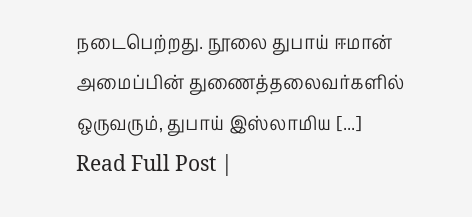நடைபெற்றது. நூலை துபாய் ஈமான் அமைப்பின் துணைத்தலைவர்களில் ஒருவரும், துபாய் இஸ்லாமிய [...]
Read Full Post |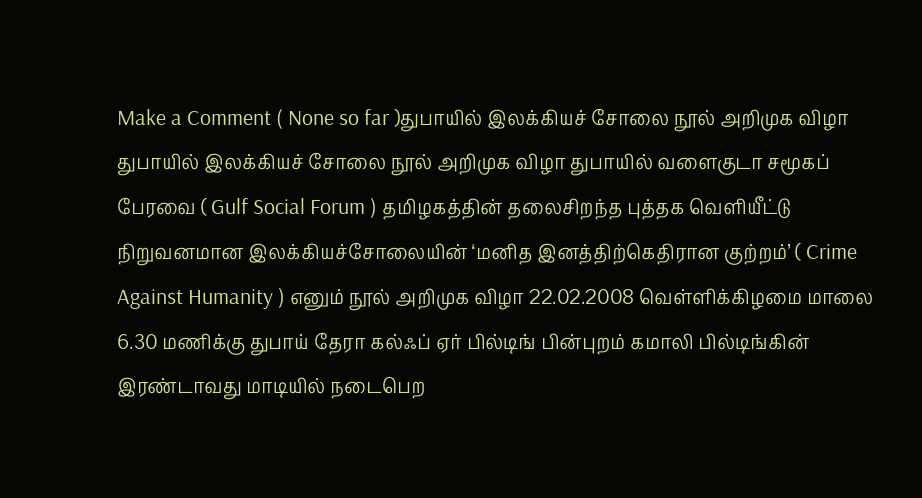Make a Comment ( None so far )துபாயில் இலக்கியச் சோலை நூல் அறிமுக விழா
துபாயில் இலக்கியச் சோலை நூல் அறிமுக விழா துபாயில் வளைகுடா சமூகப் பேரவை ( Gulf Social Forum ) தமிழகத்தின் தலைசிறந்த புத்தக வெளியீட்டு நிறுவனமான இலக்கியச்சோலையின் ‘மனித இனத்திற்கெதிரான குற்றம்’ ( Crime Against Humanity ) எனும் நூல் அறிமுக விழா 22.02.2008 வெள்ளிக்கிழமை மாலை 6.30 மணிக்கு துபாய் தேரா கல்ஃப் ஏர் பில்டிங் பின்புறம் கமாலி பில்டிங்கின் இரண்டாவது மாடியில் நடைபெற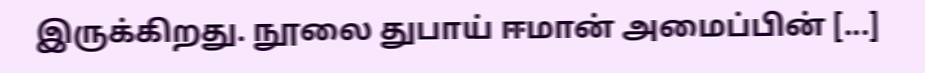இருக்கிறது. நூலை துபாய் ஈமான் அமைப்பின் [...]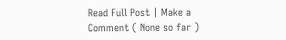Read Full Post | Make a Comment ( None so far )